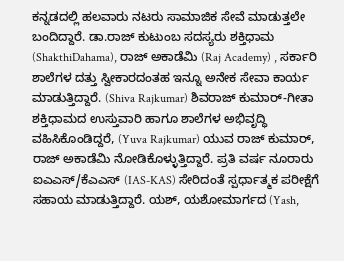ಕನ್ನಡದಲ್ಲಿ ಹಲವಾರು ನಟರು ಸಾಮಾಜಿಕ ಸೇವೆ ಮಾಡುತ್ತಲೇ ಬಂದಿದ್ದಾರೆ. ಡಾ.ರಾಜ್ ಕುಟುಂಬ ಸದಸ್ಯರು ಶಕ್ತಿಧಾಮ (ShakthiDahama), ರಾಜ್ ಅಕಾಡೆಮಿ (Raj Academy) , ಸರ್ಕಾರಿ ಶಾಲೆಗಳ ದತ್ತು ಸ್ವೀಕಾರದಂತಹ ಇನ್ನೂ ಅನೇಕ ಸೇವಾ ಕಾರ್ಯ ಮಾಡುತ್ತಿದ್ದಾರೆ. (Shiva Rajkumar) ಶಿವರಾಜ್ ಕುಮಾರ್-ಗೀತಾ ಶಕ್ತಿಧಾಮದ ಉಸ್ತುವಾರಿ ಹಾಗೂ ಶಾಲೆಗಳ ಅಭಿವೃದ್ಧಿ ವಹಿಸಿಕೊಂಡಿದ್ದರೆ, (Yuva Rajkumar) ಯುವ ರಾಜ್ ಕುಮಾರ್, ರಾಜ್ ಅಕಾಡೆಮಿ ನೋಡಿಕೊಳ್ಳುತ್ತಿದ್ದಾರೆ. ಪ್ರತಿ ವರ್ಷ ನೂರಾರು ಐಎಎಸ್/ಕೆಎಎಸ್ (IAS-KAS) ಸೇರಿದಂತೆ ಸ್ಪರ್ಧಾತ್ಮಕ ಪರೀಕ್ಷೆಗೆ ಸಹಾಯ ಮಾಡುತ್ತಿದ್ದಾರೆ. ಯಶ್, ಯಶೋಮಾರ್ಗದ (Yash,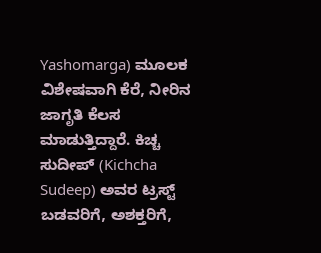Yashomarga) ಮೂಲಕ ವಿಶೇಷವಾಗಿ ಕೆರೆ, ನೀರಿನ ಜಾಗೃತಿ ಕೆಲಸ ಮಾಡುತ್ತಿದ್ದಾರೆ. ಕಿಚ್ಚ ಸುದೀಪ್ (Kichcha Sudeep) ಅವರ ಟ್ರಸ್ಟ್ ಬಡವರಿಗೆ, ಅಶಕ್ತರಿಗೆ,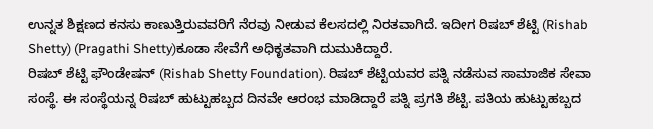ಉನ್ನತ ಶಿಕ್ಷಣದ ಕನಸು ಕಾಣುತ್ತಿರುವವರಿಗೆ ನೆರವು ನೀಡುವ ಕೆಲಸದಲ್ಲಿ ನಿರತವಾಗಿದೆ. ಇದೀಗ ರಿಷಬ್ ಶೆಟ್ಟಿ (Rishab Shetty) (Pragathi Shetty)ಕೂಡಾ ಸೇವೆಗೆ ಅಧಿಕೃತವಾಗಿ ದುಮುಕಿದ್ದಾರೆ.
ರಿಷಬ್ ಶೆಟ್ಟಿ ಫೌಂಡೇಷನ್ (Rishab Shetty Foundation). ರಿಷಬ್ ಶೆಟ್ಟಿಯವರ ಪತ್ನಿ ನಡೆಸುವ ಸಾಮಾಜಿಕ ಸೇವಾ ಸಂಸ್ಥೆ. ಈ ಸಂಸ್ಥೆಯನ್ನ ರಿಷಬ್ ಹುಟ್ಟುಹಬ್ಬದ ದಿನವೇ ಆರಂಭ ಮಾಡಿದ್ದಾರೆ ಪತ್ನಿ ಪ್ರಗತಿ ಶೆಟ್ಟಿ. ಪತಿಯ ಹುಟ್ಟುಹಬ್ಬದ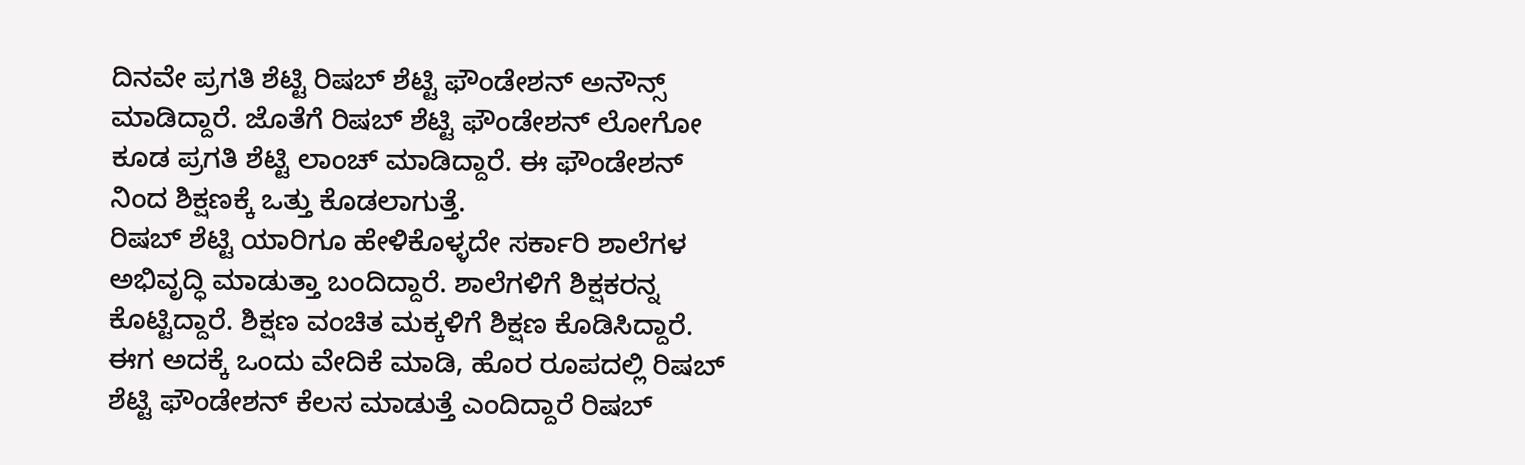ದಿನವೇ ಪ್ರಗತಿ ಶೆಟ್ಟಿ ರಿಷಬ್ ಶೆಟ್ಟಿ ಫೌಂಡೇಶನ್ ಅನೌನ್ಸ್ ಮಾಡಿದ್ದಾರೆ. ಜೊತೆಗೆ ರಿಷಬ್ ಶೆಟ್ಟಿ ಫೌಂಡೇಶನ್ ಲೋಗೋ ಕೂಡ ಪ್ರಗತಿ ಶೆಟ್ಟಿ ಲಾಂಚ್ ಮಾಡಿದ್ದಾರೆ. ಈ ಫೌಂಡೇಶನ್ ನಿಂದ ಶಿಕ್ಷಣಕ್ಕೆ ಒತ್ತು ಕೊಡಲಾಗುತ್ತೆ.
ರಿಷಬ್ ಶೆಟ್ಟಿ ಯಾರಿಗೂ ಹೇಳಿಕೊಳ್ಳದೇ ಸರ್ಕಾರಿ ಶಾಲೆಗಳ ಅಭಿವೃದ್ಧಿ ಮಾಡುತ್ತಾ ಬಂದಿದ್ದಾರೆ. ಶಾಲೆಗಳಿಗೆ ಶಿಕ್ಷಕರನ್ನ ಕೊಟ್ಟಿದ್ದಾರೆ. ಶಿಕ್ಷಣ ವಂಚಿತ ಮಕ್ಕಳಿಗೆ ಶಿಕ್ಷಣ ಕೊಡಿಸಿದ್ದಾರೆ. ಈಗ ಅದಕ್ಕೆ ಒಂದು ವೇದಿಕೆ ಮಾಡಿ, ಹೊರ ರೂಪದಲ್ಲಿ ರಿಷಬ್ ಶೆಟ್ಟಿ ಫೌಂಡೇಶನ್ ಕೆಲಸ ಮಾಡುತ್ತೆ ಎಂದಿದ್ದಾರೆ ರಿಷಬ್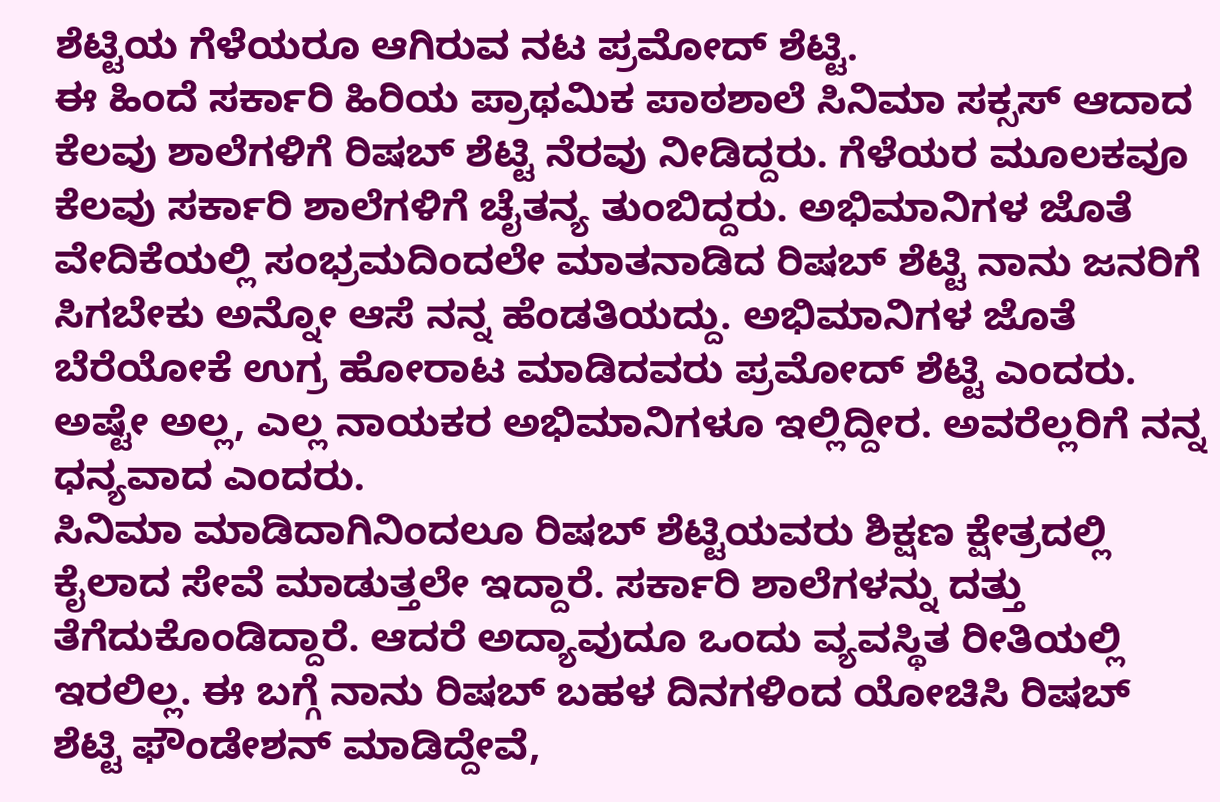ಶೆಟ್ಟಿಯ ಗೆಳೆಯರೂ ಆಗಿರುವ ನಟ ಪ್ರಮೋದ್ ಶೆಟ್ಟಿ.
ಈ ಹಿಂದೆ ಸರ್ಕಾರಿ ಹಿರಿಯ ಪ್ರಾಥಮಿಕ ಪಾಠಶಾಲೆ ಸಿನಿಮಾ ಸಕ್ಸಸ್ ಆದಾದ ಕೆಲವು ಶಾಲೆಗಳಿಗೆ ರಿಷಬ್ ಶೆಟ್ಟಿ ನೆರವು ನೀಡಿದ್ದರು. ಗೆಳೆಯರ ಮೂಲಕವೂ ಕೆಲವು ಸರ್ಕಾರಿ ಶಾಲೆಗಳಿಗೆ ಚೈತನ್ಯ ತುಂಬಿದ್ದರು. ಅಭಿಮಾನಿಗಳ ಜೊತೆ ವೇದಿಕೆಯಲ್ಲಿ ಸಂಭ್ರಮದಿಂದಲೇ ಮಾತನಾಡಿದ ರಿಷಬ್ ಶೆಟ್ಟಿ ನಾನು ಜನರಿಗೆ ಸಿಗಬೇಕು ಅನ್ನೋ ಆಸೆ ನನ್ನ ಹೆಂಡತಿಯದ್ದು. ಅಭಿಮಾನಿಗಳ ಜೊತೆ ಬೆರೆಯೋಕೆ ಉಗ್ರ ಹೋರಾಟ ಮಾಡಿದವರು ಪ್ರಮೋದ್ ಶೆಟ್ಟಿ ಎಂದರು. ಅಷ್ಟೇ ಅಲ್ಲ, ಎಲ್ಲ ನಾಯಕರ ಅಭಿಮಾನಿಗಳೂ ಇಲ್ಲಿದ್ದೀರ. ಅವರೆಲ್ಲರಿಗೆ ನನ್ನ ಧನ್ಯವಾದ ಎಂದರು.
ಸಿನಿಮಾ ಮಾಡಿದಾಗಿನಿಂದಲೂ ರಿಷಬ್ ಶೆಟ್ಟಿಯವರು ಶಿಕ್ಷಣ ಕ್ಷೇತ್ರದಲ್ಲಿ ಕೈಲಾದ ಸೇವೆ ಮಾಡುತ್ತಲೇ ಇದ್ದಾರೆ. ಸರ್ಕಾರಿ ಶಾಲೆಗಳನ್ನು ದತ್ತು ತೆಗೆದುಕೊಂಡಿದ್ದಾರೆ. ಆದರೆ ಅದ್ಯಾವುದೂ ಒಂದು ವ್ಯವಸ್ಥಿತ ರೀತಿಯಲ್ಲಿ ಇರಲಿಲ್ಲ. ಈ ಬಗ್ಗೆ ನಾನು ರಿಷಬ್ ಬಹಳ ದಿನಗಳಿಂದ ಯೋಚಿಸಿ ರಿಷಬ್ ಶೆಟ್ಟಿ ಫೌಂಡೇಶನ್ ಮಾಡಿದ್ದೇವೆ,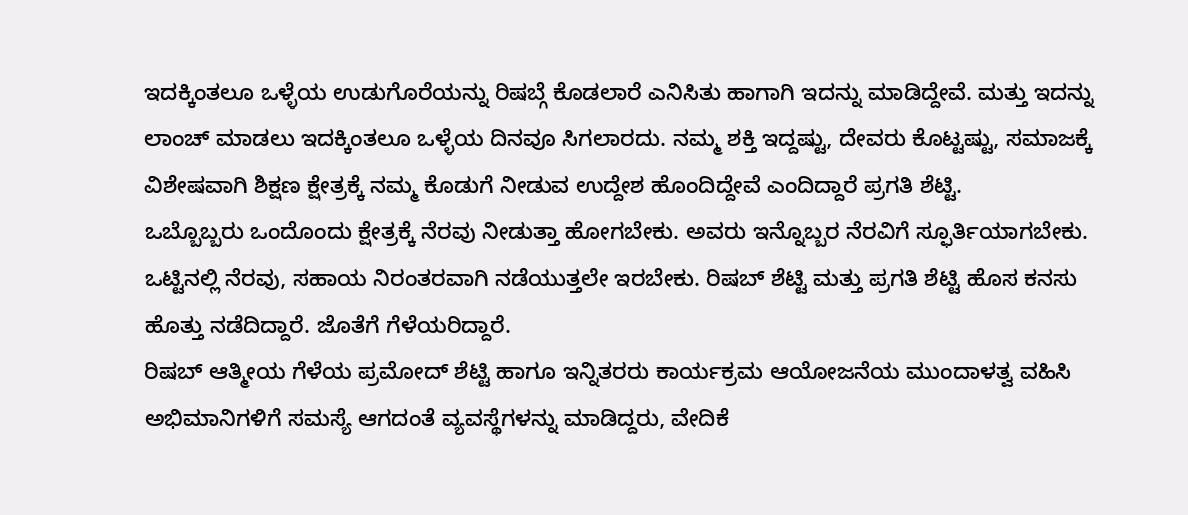ಇದಕ್ಕಿಂತಲೂ ಒಳ್ಳೆಯ ಉಡುಗೊರೆಯನ್ನು ರಿಷಬ್ಗೆ ಕೊಡಲಾರೆ ಎನಿಸಿತು ಹಾಗಾಗಿ ಇದನ್ನು ಮಾಡಿದ್ದೇವೆ. ಮತ್ತು ಇದನ್ನು ಲಾಂಚ್ ಮಾಡಲು ಇದಕ್ಕಿಂತಲೂ ಒಳ್ಳೆಯ ದಿನವೂ ಸಿಗಲಾರದು. ನಮ್ಮ ಶಕ್ತಿ ಇದ್ದಷ್ಟು, ದೇವರು ಕೊಟ್ಟಷ್ಟು, ಸಮಾಜಕ್ಕೆ ವಿಶೇಷವಾಗಿ ಶಿಕ್ಷಣ ಕ್ಷೇತ್ರಕ್ಕೆ ನಮ್ಮ ಕೊಡುಗೆ ನೀಡುವ ಉದ್ದೇಶ ಹೊಂದಿದ್ದೇವೆ ಎಂದಿದ್ದಾರೆ ಪ್ರಗತಿ ಶೆಟ್ಟಿ.
ಒಬ್ಬೊಬ್ಬರು ಒಂದೊಂದು ಕ್ಷೇತ್ರಕ್ಕೆ ನೆರವು ನೀಡುತ್ತಾ ಹೋಗಬೇಕು. ಅವರು ಇನ್ನೊಬ್ಬರ ನೆರವಿಗೆ ಸ್ಫೂರ್ತಿಯಾಗಬೇಕು. ಒಟ್ಟಿನಲ್ಲಿ ನೆರವು, ಸಹಾಯ ನಿರಂತರವಾಗಿ ನಡೆಯುತ್ತಲೇ ಇರಬೇಕು. ರಿಷಬ್ ಶೆಟ್ಟಿ ಮತ್ತು ಪ್ರಗತಿ ಶೆಟ್ಟಿ ಹೊಸ ಕನಸು ಹೊತ್ತು ನಡೆದಿದ್ದಾರೆ. ಜೊತೆಗೆ ಗೆಳೆಯರಿದ್ದಾರೆ.
ರಿಷಬ್ ಆತ್ಮೀಯ ಗೆಳೆಯ ಪ್ರಮೋದ್ ಶೆಟ್ಟಿ ಹಾಗೂ ಇನ್ನಿತರರು ಕಾರ್ಯಕ್ರಮ ಆಯೋಜನೆಯ ಮುಂದಾಳತ್ವ ವಹಿಸಿ ಅಭಿಮಾನಿಗಳಿಗೆ ಸಮಸ್ಯೆ ಆಗದಂತೆ ವ್ಯವಸ್ಥೆಗಳನ್ನು ಮಾಡಿದ್ದರು, ವೇದಿಕೆ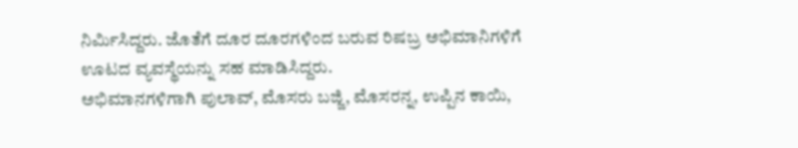ನಿರ್ಮಿಸಿದ್ದರು. ಜೊತೆಗೆ ದೂರ ದೂರಗಳಿಂದ ಬರುವ ರಿಷಬ್ರ ಅಭಿಮಾನಿಗಳಿಗೆ ಊಟದ ವ್ಯವಸ್ಥೆಯನ್ನು ಸಹ ಮಾಡಿಸಿದ್ದರು.
ಅಭಿಮಾನಗಳಿಗಾಗಿ ಪುಲಾವ್, ಮೊಸರು ಬಜ್ಜಿ, ಮೊಸರನ್ನ, ಉಪ್ಪಿನ ಕಾಯಿ,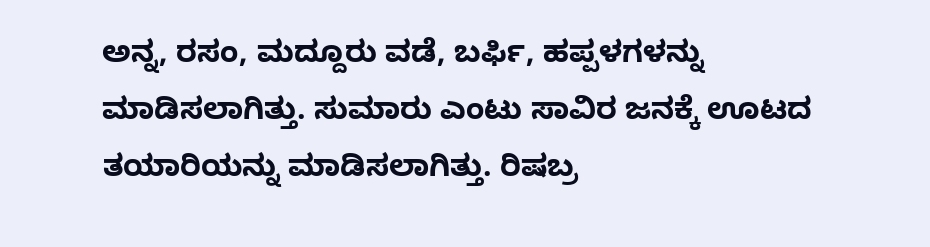ಅನ್ನ, ರಸಂ, ಮದ್ದೂರು ವಡೆ, ಬರ್ಫಿ, ಹಪ್ಪಳಗಳನ್ನು ಮಾಡಿಸಲಾಗಿತ್ತು. ಸುಮಾರು ಎಂಟು ಸಾವಿರ ಜನಕ್ಕೆ ಊಟದ ತಯಾರಿಯನ್ನು ಮಾಡಿಸಲಾಗಿತ್ತು. ರಿಷಬ್ರ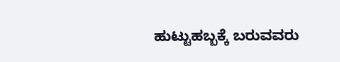ಹುಟ್ಟುಹಬ್ಬಕ್ಕೆ ಬರುವವರು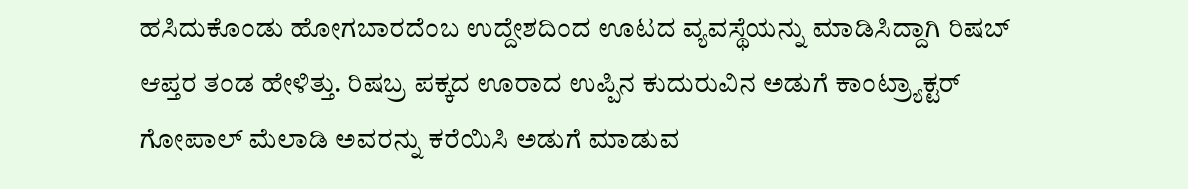ಹಸಿದುಕೊಂಡು ಹೋಗಬಾರದೆಂಬ ಉದ್ದೇಶದಿಂದ ಊಟದ ವ್ಯವಸ್ಥೆಯನ್ನು ಮಾಡಿಸಿದ್ದಾಗಿ ರಿಷಬ್ ಆಪ್ತರ ತಂಡ ಹೇಳಿತ್ತು. ರಿಷಬ್ರ ಪಕ್ಕದ ಊರಾದ ಉಪ್ಪಿನ ಕುದುರುವಿನ ಅಡುಗೆ ಕಾಂಟ್ರ್ಯಾಕ್ಟರ್ ಗೋಪಾಲ್ ಮೆಲಾಡಿ ಅವರನ್ನು ಕರೆಯಿಸಿ ಅಡುಗೆ ಮಾಡುವ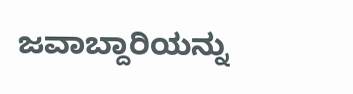ಜವಾಬ್ದಾರಿಯನ್ನು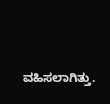ವಹಿಸಲಾಗಿತ್ತು.